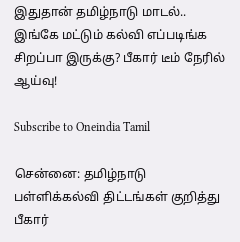இதுதான் தமிழ்நாடு மாடல்.. இங்கே மட்டும் கல்வி எப்படிங்க சிறப்பா இருக்கு? பீகார் டீம் நேரில் ஆய்வு!

Subscribe to Oneindia Tamil

சென்னை: தமிழ்நாடு பள்ளிக்கல்வி திட்டங்கள் குறித்து பீகார்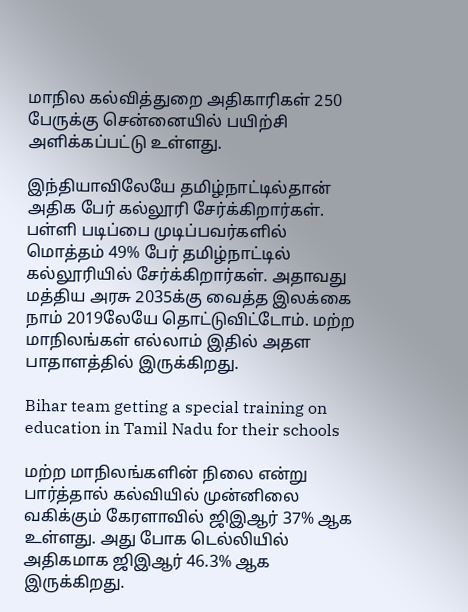மாநில கல்வித்துறை அதிகாரிகள் 250 பேருக்கு சென்னையில் பயிற்சி அளிக்கப்பட்டு உள்ளது.

இந்தியாவிலேயே தமிழ்நாட்டில்தான் அதிக பேர் கல்லூரி சேர்க்கிறார்கள். பள்ளி படிப்பை முடிப்பவர்களில் மொத்தம் 49% பேர் தமிழ்நாட்டில் கல்லூரியில் சேர்க்கிறார்கள். அதாவது மத்திய அரசு 2035க்கு வைத்த இலக்கை நாம் 2019லேயே தொட்டுவிட்டோம். மற்ற மாநிலங்கள் எல்லாம் இதில் அதள பாதாளத்தில் இருக்கிறது.

Bihar team getting a special training on education in Tamil Nadu for their schools

மற்ற மாநிலங்களின் நிலை என்று பார்த்தால் கல்வியில் முன்னிலை வகிக்கும் கேரளாவில் ஜிஇஆர் 37% ஆக உள்ளது. அது போக டெல்லியில் அதிகமாக ஜிஇஆர் 46.3% ஆக இருக்கிறது.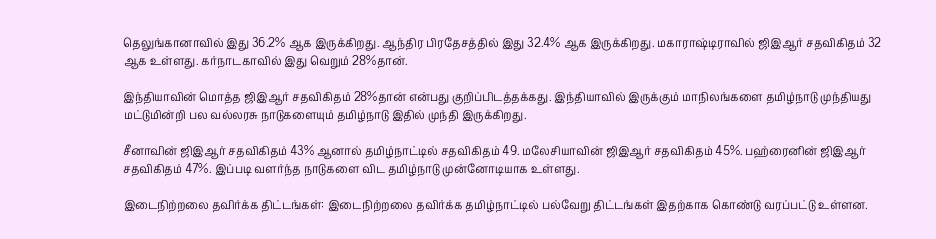தெலுங்கானாவில் இது 36.2% ஆக இருக்கிறது. ஆந்திர பிரதேசத்தில் இது 32.4% ஆக இருக்கிறது. மகாராஷ்டிராவில் ஜிஇஆர் சதவிகிதம் 32 ஆக உள்ளது. கர்நாடகாவில் இது வெறும் 28%தான்.

இந்தியாவின் மொத்த ஜிஇஆர் சதவிகிதம் 28%தான் என்பது குறிப்பிடத்தக்கது. இந்தியாவில் இருக்கும் மாநிலங்களை தமிழ்நாடு முந்தியது மட்டுமின்றி பல வல்லரசு நாடுகளையும் தமிழ்நாடு இதில் முந்தி இருக்கிறது.

சீனாவின் ஜிஇஆர் சதவிகிதம் 43% ஆனால் தமிழ்நாட்டில் சதவிகிதம் 49. மலேசியாவின் ஜிஇஆர் சதவிகிதம் 45%. பஹ்ரைனின் ஜிஇஆர் சதவிகிதம் 47%. இப்படி வளர்ந்த நாடுகளை விட தமிழ்நாடு முன்னோடியாக உள்ளது.

இடைநிற்றலை தவிர்க்க திட்டங்கள்: இடைநிற்றலை தவிர்க்க தமிழ்நாட்டில் பல்வேறு திட்டங்கள் இதற்காக கொண்டு வரப்பட்டு உள்ளன.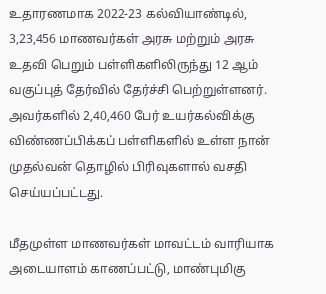உதாரணமாக 2022-23 கல்வியாண்டில், 3,23,456 மாணவர்கள் அரசு மற்றும் அரசு உதவி பெறும் பள்ளிகளிலிருந்து 12 ஆம் வகுப்புத் தேர்வில் தேர்ச்சி பெற்றுள்ளனர். அவர்களில் 2,40,460 பேர் உயர்கல்விக்கு விண்ணப்பிக்கப் பள்ளிகளில் உள்ள நான் முதல்வன் தொழில் பிரிவுகளால் வசதி செய்யப்பட்டது.

மீதமுள்ள மாணவர்கள் மாவட்டம் வாரியாக அடையாளம் காணப்பட்டு, மாண்புமிகு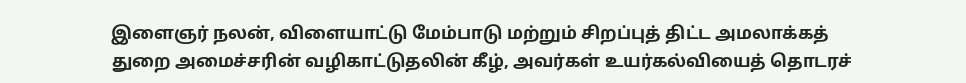இளைஞர் நலன், விளையாட்டு மேம்பாடு மற்றும் சிறப்புத் திட்ட அமலாக்கத் துறை அமைச்சரின் வழிகாட்டுதலின் கீழ், அவர்கள் உயர்கல்வியைத் தொடரச்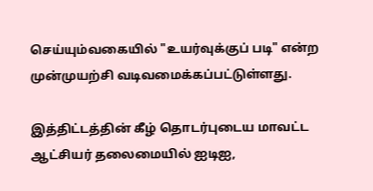செய்யும்வகையில் "உயர்வுக்குப் படி" என்ற முன்முயற்சி வடிவமைக்கப்பட்டுள்ளது.

இத்திட்டத்தின் கீழ் தொடர்புடைய மாவட்ட ஆட்சியர் தலைமையில் ஐடிஐ,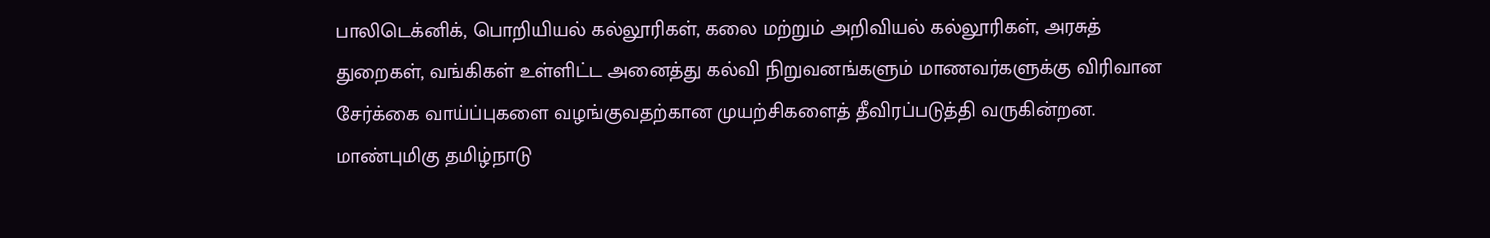பாலிடெக்னிக், பொறியியல் கல்லூரிகள், கலை மற்றும் அறிவியல் கல்லூரிகள், அரசுத் துறைகள், வங்கிகள் உள்ளிட்ட அனைத்து கல்வி நிறுவனங்களும் மாணவர்களுக்கு விரிவான சேர்க்கை வாய்ப்புகளை வழங்குவதற்கான முயற்சிகளைத் தீவிரப்படுத்தி வருகின்றன. மாண்புமிகு தமிழ்நாடு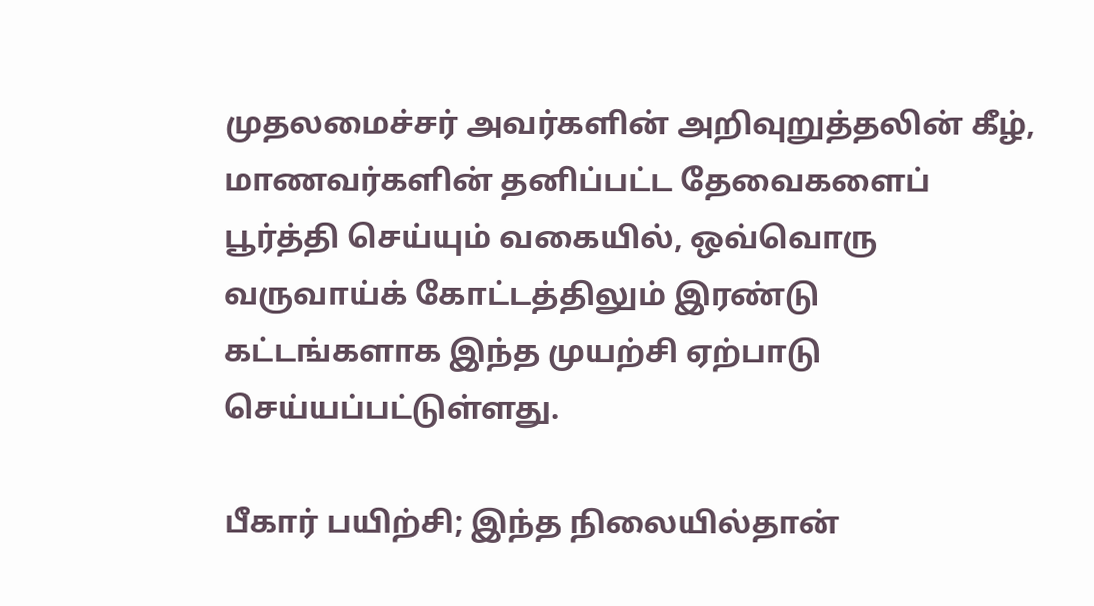முதலமைச்சர் அவர்களின் அறிவுறுத்தலின் கீழ், மாணவர்களின் தனிப்பட்ட தேவைகளைப் பூர்த்தி செய்யும் வகையில், ஒவ்வொரு வருவாய்க் கோட்டத்திலும் இரண்டு கட்டங்களாக இந்த முயற்சி ஏற்பாடு செய்யப்பட்டுள்ளது.

பீகார் பயிற்சி; இந்த நிலையில்தான்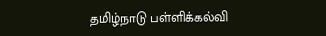தமிழ்நாடு பள்ளிக்கல்வி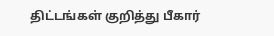திட்டங்கள் குறித்து பீகார்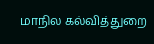மாநில கல்வித்துறை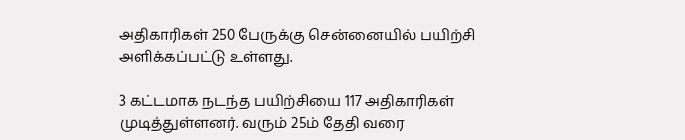அதிகாரிகள் 250 பேருக்கு சென்னையில் பயிற்சி அளிக்கப்பட்டு உள்ளது.

3 கட்டமாக நடந்த பயிற்சியை 117 அதிகாரிகள் முடித்துள்ளனர். வரும் 25ம் தேதி வரை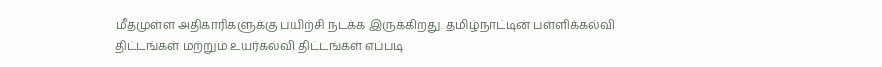மீதமுள்ள அதிகாரிகளுக்கு பயிற்சி நடக்க இருக்கிறது. தமிழ்நாட்டின் பள்ளிக்கல்வி திட்டங்கள் மற்றும் உயர்கல்வி திட்டங்கள் எப்படி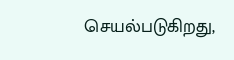செயல்படுகிறது,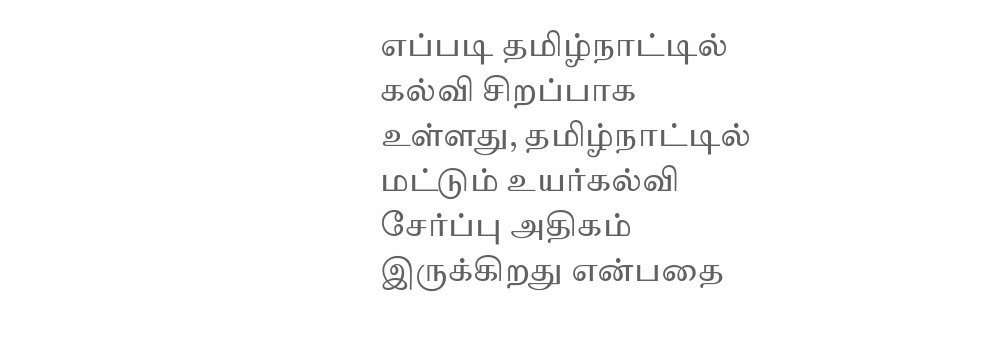எப்படி தமிழ்நாட்டில் கல்வி சிறப்பாக உள்ளது, தமிழ்நாட்டில் மட்டும் உயர்கல்வி சேர்ப்பு அதிகம் இருக்கிறது என்பதை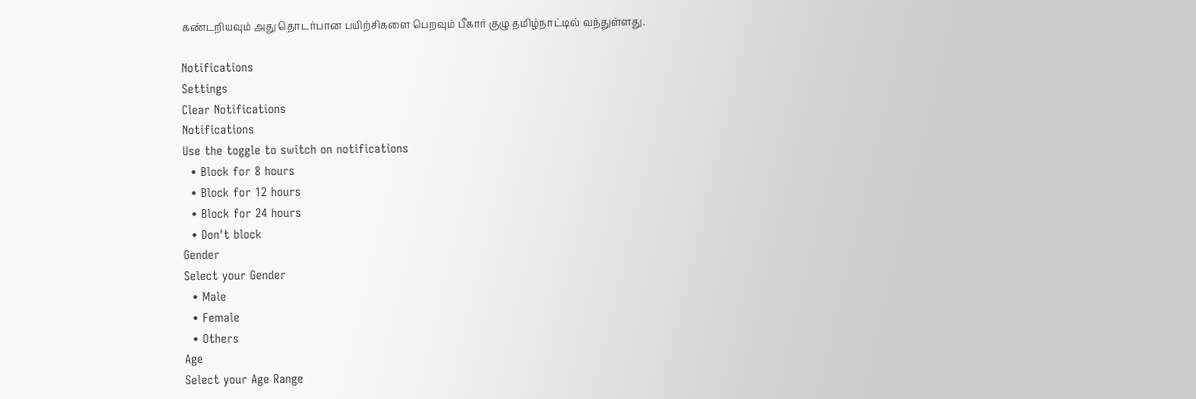கண்டறியவும் அது தொடர்பான பயிற்சிகளை பெறவும் பீகார் குழு தமிழ்நாட்டில் வந்துள்ளது.

Notifications
Settings
Clear Notifications
Notifications
Use the toggle to switch on notifications
  • Block for 8 hours
  • Block for 12 hours
  • Block for 24 hours
  • Don't block
Gender
Select your Gender
  • Male
  • Female
  • Others
Age
Select your Age Range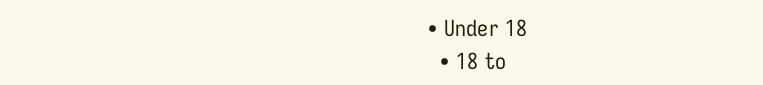• Under 18
  • 18 to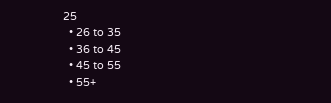25
  • 26 to 35
  • 36 to 45
  • 45 to 55
  • 55+